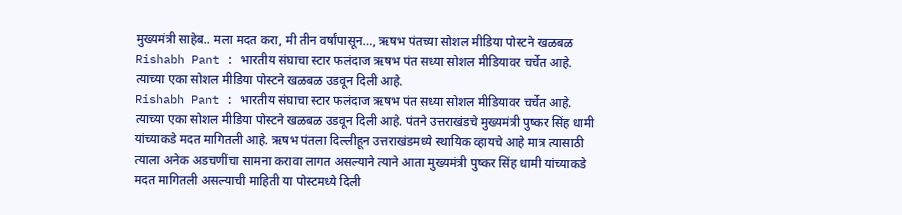मुख्यमंत्री साहेब.. मला मदत करा, मी तीन वर्षांपासून…, ऋषभ पंतच्या सोशल मीडिया पोस्टने खळबळ
Rishabh Pant : भारतीय संघाचा स्टार फलंदाज ऋषभ पंत सध्या सोशल मीडियावर चर्चेत आहे. त्याच्या एका सोशल मीडिया पोस्टने खळबळ उडवून दिली आहे.
Rishabh Pant : भारतीय संघाचा स्टार फलंदाज ऋषभ पंत सध्या सोशल मीडियावर चर्चेत आहे. त्याच्या एका सोशल मीडिया पोस्टने खळबळ उडवून दिली आहे. पंतने उत्तराखंडचे मुख्यमंत्री पुष्कर सिंह धामी यांच्याकडे मदत मागितली आहे. ऋषभ पंतला दिल्लीहून उत्तराखंडमध्ये स्थायिक व्हायचे आहे मात्र त्यासाठी त्याला अनेक अडचणींचा सामना करावा लागत असल्याने त्याने आता मुख्यमंत्री पुष्कर सिंह धामी यांच्याकडे मदत मागितली असल्याची माहिती या पोस्टमध्ये दिली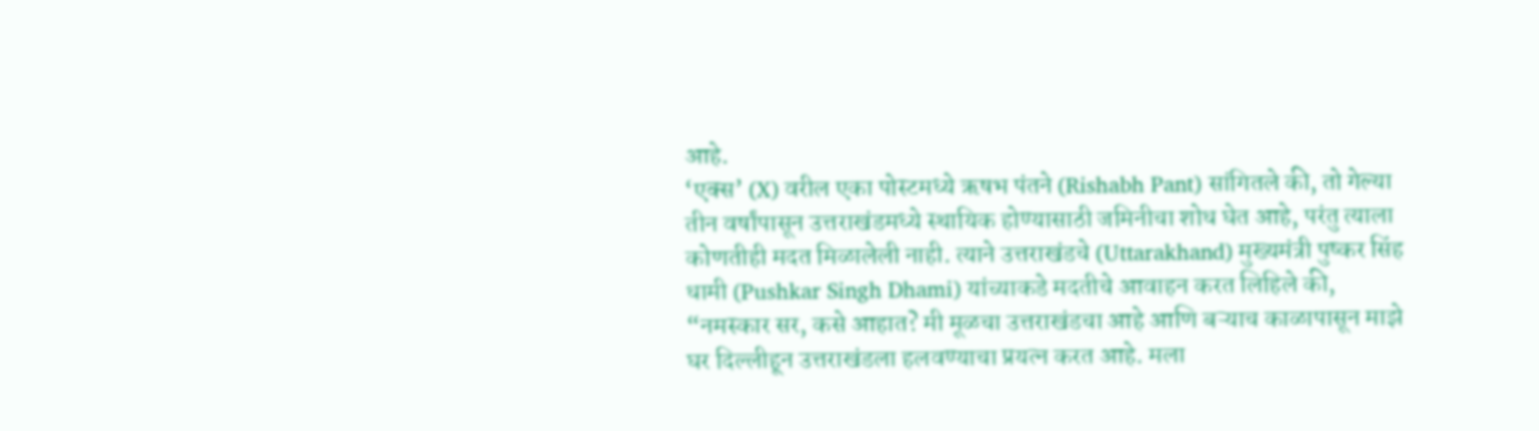आहे.
‘एक्स’ (X) वरील एका पोस्टमध्ये ऋषभ पंतने (Rishabh Pant) सांगितले की, तो गेल्या तीन वर्षांपासून उत्तराखंडमध्ये स्थायिक होण्यासाठी जमिनीचा शोध घेत आहे, परंतु त्याला कोणतीही मदत मिळालेली नाही. त्याने उत्तराखंडचे (Uttarakhand) मुख्यमंत्री पुष्कर सिंह धामी (Pushkar Singh Dhami) यांच्याकडे मदतीचे आवाहन करत लिहिले की, “नमस्कार सर, कसे आहात? मी मूळचा उत्तराखंडचा आहे आणि बऱ्याच काळापासून माझे घर दिल्लीहून उत्तराखंडला हलवण्याचा प्रयत्न करत आहे. मला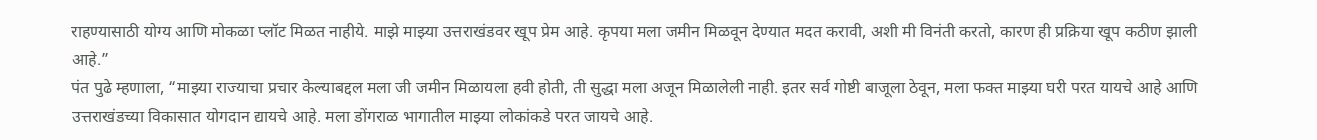राहण्यासाठी योग्य आणि मोकळा प्लॉट मिळत नाहीये. माझे माझ्या उत्तराखंडवर खूप प्रेम आहे. कृपया मला जमीन मिळवून देण्यात मदत करावी, अशी मी विनंती करतो, कारण ही प्रक्रिया खूप कठीण झाली आहे.”
पंत पुढे म्हणाला, “माझ्या राज्याचा प्रचार केल्याबद्दल मला जी जमीन मिळायला हवी होती, ती सुद्धा मला अजून मिळालेली नाही. इतर सर्व गोष्टी बाजूला ठेवून, मला फक्त माझ्या घरी परत यायचे आहे आणि उत्तराखंडच्या विकासात योगदान द्यायचे आहे. मला डोंगराळ भागातील माझ्या लोकांकडे परत जायचे आहे.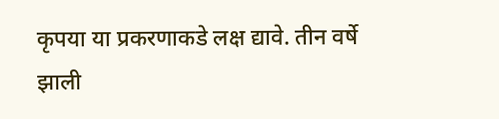कृपया या प्रकरणाकडे लक्ष द्यावे. तीन वर्षे झाली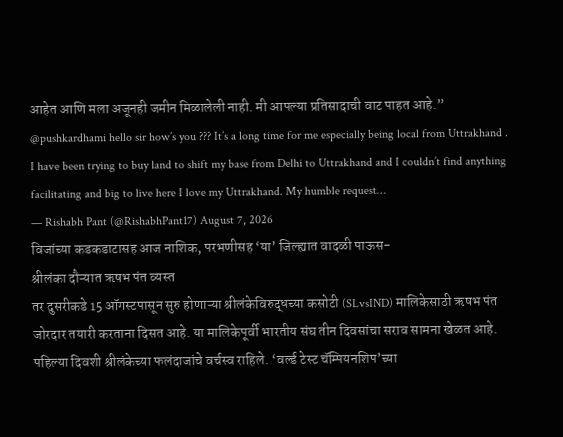आहेत आणि मला अजूनही जमीन मिळालेली नाही. मी आपल्या प्रतिसादाची वाट पाहत आहे.”
@pushkardhami hello sir how’s you ??? It’s a long time for me especially being local from Uttrakhand . I have been trying to buy land to shift my base from Delhi to Uttrakhand and I couldn’t find anything facilitating and big to live here I love my Uttrakhand. My humble request…
— Rishabh Pant (@RishabhPant17) August 7, 2026
विजांच्या कडकडाटासह आज नाशिक, परभणीसह ‘या’ जिल्ह्यात वादळी पाऊस-
श्रीलंका दौऱ्यात ऋषभ पंत व्यस्त
तर दुसरीकडे 15 ऑगस्टपासून सुरु होणाऱ्या श्रीलंकेविरुद्धच्या कसोटी (SLvsIND) मालिकेसाठी ऋषभ पंत जोरदार तयारी करताना दिसत आहे. या मालिकेपूर्वी भारतीय संघ तीन दिवसांचा सराव सामना खेळत आहे. पहिल्या दिवशी श्रीलंकेच्या फलंदाजांचे वर्चस्व राहिले. ‘वर्ल्ड टेस्ट चॅम्पियनशिप’च्या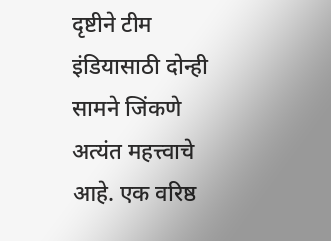दृष्टीने टीम इंडियासाठी दोन्ही सामने जिंकणे अत्यंत महत्त्वाचे आहे. एक वरिष्ठ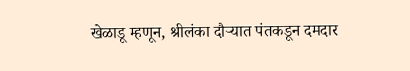खेळाडू म्हणून, श्रीलंका दौऱ्यात पंतकडून दमदार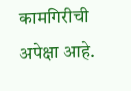कामगिरीची अपेक्षा आहे.